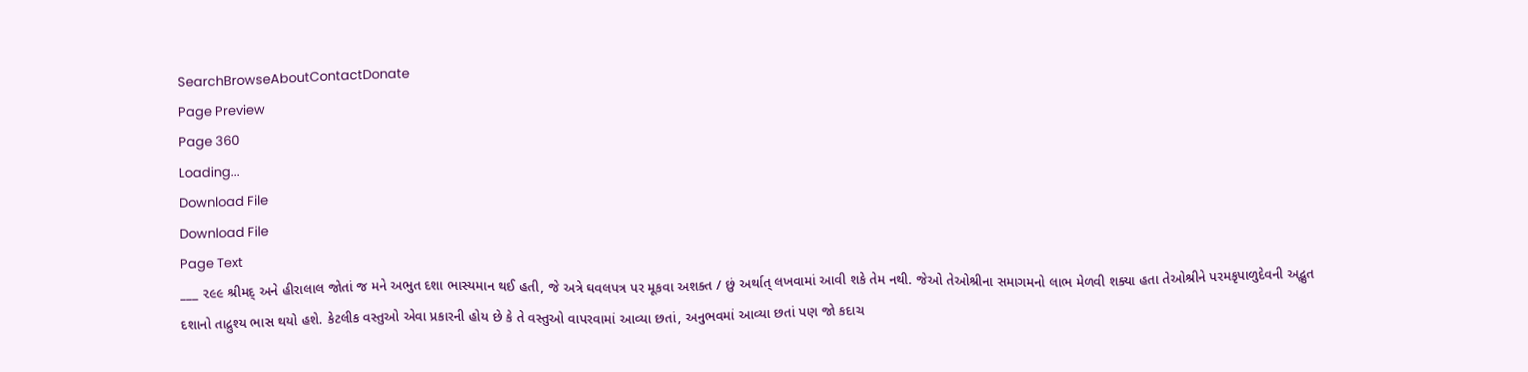SearchBrowseAboutContactDonate
Page Preview
Page 360
Loading...
Download File
Download File
Page Text
___ ૨૯૯ શ્રીમદ્ અને હીરાલાલ જોતાં જ મને અભુત દશા ભાસ્યમાન થઈ હતી, જે અત્રે ઘવલપત્ર પર મૂકવા અશક્ત / છું અર્થાત્ લખવામાં આવી શકે તેમ નથી. જેઓ તેઓશ્રીના સમાગમનો લાભ મેળવી શક્યા હતા તેઓશ્રીને પરમકૃપાળુદેવની અદ્ભુત દશાનો તાદ્રુશ્ય ભાસ થયો હશે. કેટલીક વસ્તુઓ એવા પ્રકારની હોય છે કે તે વસ્તુઓ વાપરવામાં આવ્યા છતાં, અનુભવમાં આવ્યા છતાં પણ જો કદાચ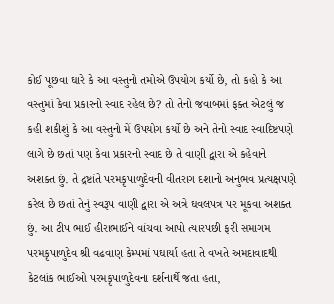કોઈ પૂછવા ઘારે કે આ વસ્તુનો તમોએ ઉપયોગ કર્યો છે, તો કહો કે આ વસ્તુમાં કેવા પ્રકારનો સ્વાદ રહેલ છે? તો તેનો જવાબમાં ફક્ત એટલું જ કહી શકીશું કે આ વસ્તુનો મેં ઉપયોગ કર્યો છે અને તેનો સ્વાદ સ્વાદિષ્ટપણે લાગે છે છતાં પણ કેવા પ્રકારનો સ્વાદ છે તે વાણી દ્વારા એ કહેવાને અશક્ત છું. તે દ્રષ્ટાંતે પરમકૃપાળુદેવની વીતરાગ દશાનો અનુભવ પ્રત્યક્ષપણે કરેલ છે છતાં તેનું સ્વરૂપ વાણી દ્વારા એ અત્રે ઘવલપત્ર પર મૂકવા અશક્ત છું. આ ટીપ ભાઈ હીરાભાઈને વાંચવા આપો ત્યારપછી ફરી સમાગમ પરમકૃપાળુદેવ શ્રી વઢવાણ કેમ્પમાં પઘાર્યા હતા તે વખતે અમદાવાદથી કેટલાંક ભાઈઓ પરમકૃપાળુદેવના દર્શનાર્થે જતા હતા,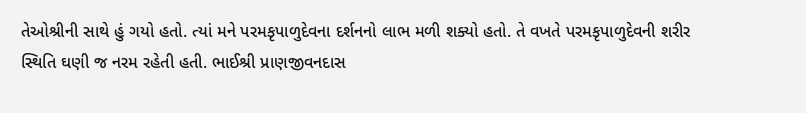તેઓશ્રીની સાથે હું ગયો હતો. ત્યાં મને પરમકૃપાળુદેવના દર્શનનો લાભ મળી શક્યો હતો. તે વખતે પરમકૃપાળુદેવની શરીર સ્થિતિ ઘણી જ નરમ રહેતી હતી. ભાઈશ્રી પ્રાણજીવનદાસ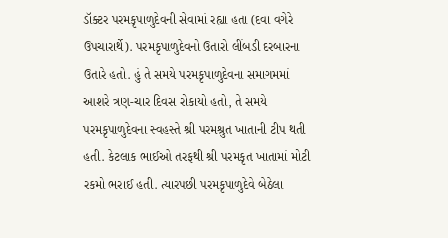ડૉક્ટર પરમકૃપાળુદેવની સેવામાં રહ્યા હતા (દવા વગેરે ઉપચારાર્થે). પરમકૃપાળુદેવનો ઉતારો લીંબડી દરબારના ઉતારે હતો. હું તે સમયે પરમકૃપાળુદેવના સમાગમમાં આશરે ત્રણ-ચાર દિવસ રોકાયો હતો, તે સમયે પરમકૃપાળુદેવના સ્વહસ્તે શ્રી પરમશ્રુત ખાતાની ટીપ થતી હતી. કેટલાક ભાઈઓ તરફથી શ્રી પરમકૃત ખાતામાં મોટી રકમો ભરાઈ હતી. ત્યારપછી પરમકૃપાળુદેવે બેઠેલા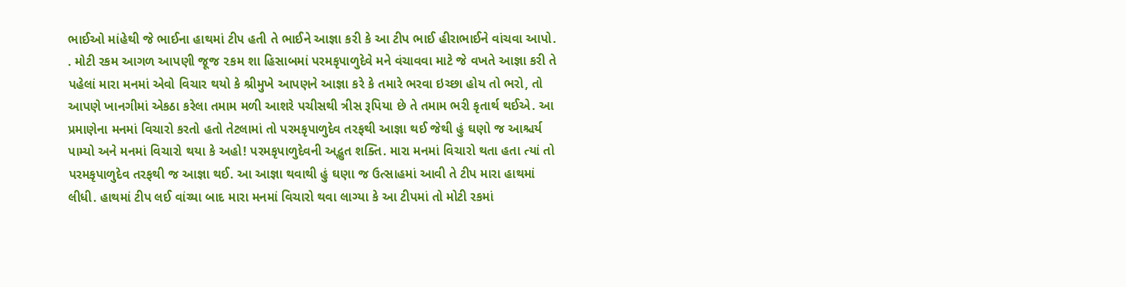ભાઈઓ માંહેથી જે ભાઈના હાથમાં ટીપ હતી તે ભાઈને આજ્ઞા કરી કે આ ટીપ ભાઈ હીરાભાઈને વાંચવા આપો. . મોટી રકમ આગળ આપણી જૂજ ૨કમ શા હિસાબમાં પરમકૃપાળુદેવે મને વંચાવવા માટે જે વખતે આજ્ઞા કરી તે પહેલાં મારા મનમાં એવો વિચાર થયો કે શ્રીમુખે આપણને આજ્ઞા કરે કે તમારે ભરવા ઇચ્છા હોય તો ભરો, તો આપણે ખાનગીમાં એકઠા કરેલા તમામ મળી આશરે પચીસથી ત્રીસ રૂપિયા છે તે તમામ ભરી કૃતાર્થ થઈએ. આ પ્રમાણેના મનમાં વિચારો કરતો હતો તેટલામાં તો પરમકૃપાળુદેવ તરફથી આજ્ઞા થઈ જેથી હું ઘણો જ આશ્ચર્ય પામ્યો અને મનમાં વિચારો થયા કે અહો! પરમકૃપાળુદેવની અદ્ભુત શક્તિ. મારા મનમાં વિચારો થતા હતા ત્યાં તો પરમકૃપાળુદેવ તરફથી જ આજ્ઞા થઈ. આ આજ્ઞા થવાથી હું ઘણા જ ઉત્સાહમાં આવી તે ટીપ મારા હાથમાં લીધી. હાથમાં ટીપ લઈ વાંચ્યા બાદ મારા મનમાં વિચારો થવા લાગ્યા કે આ ટીપમાં તો મોટી રકમાં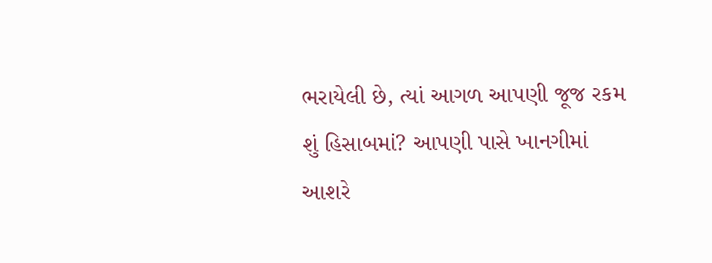ભરાયેલી છે, ત્યાં આગળ આપણી જૂજ રકમ શું હિસાબમાં? આપણી પાસે ખાનગીમાં આશરે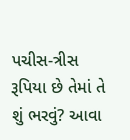પચીસ-ત્રીસ રૂપિયા છે તેમાં તે શું ભરવું? આવા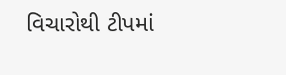વિચારોથી ટીપમાં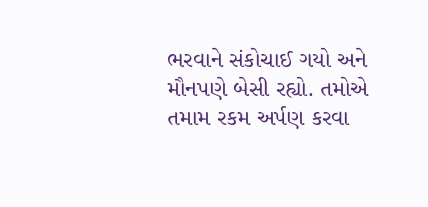ભરવાને સંકોચાઈ ગયો અને મૌનપણે બેસી રહ્યો. તમોએ તમામ રકમ અર્પણ કરવા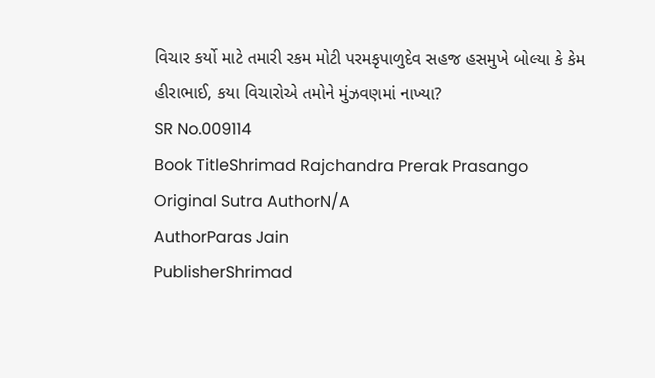વિચાર કર્યો માટે તમારી રકમ મોટી પરમકૃપાળુદેવ સહજ હસમુખે બોલ્યા કે કેમ હીરાભાઈ, કયા વિચારોએ તમોને મુંઝવણમાં નાખ્યા?
SR No.009114
Book TitleShrimad Rajchandra Prerak Prasango
Original Sutra AuthorN/A
AuthorParas Jain
PublisherShrimad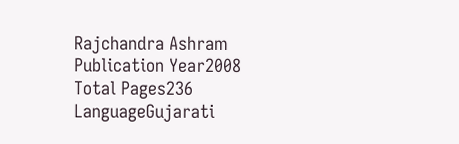Rajchandra Ashram
Publication Year2008
Total Pages236
LanguageGujarati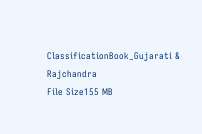ClassificationBook_Gujarati & Rajchandra
File Size155 MB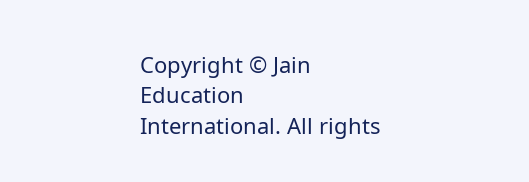Copyright © Jain Education International. All rights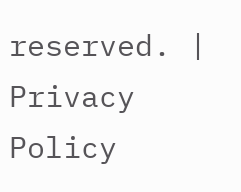reserved. | Privacy Policy